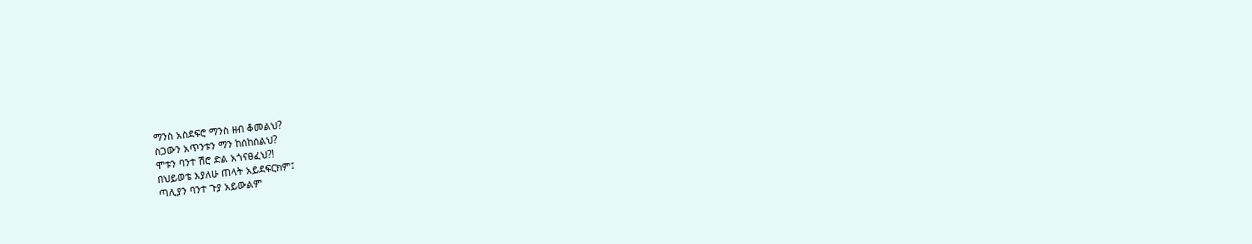ማንስ አስደፍሮ ማንስ ዘብ ቆመልህ?
ስጋውን አጥንቱን ማን ከሰከሰልህ?
ሞቱን ባንተ ሽሮ ድል አጎናፀፈህ?!
በህይወቴ እያለሁ ጠላት አይደፍርክም፤
ጣሊያን ባንተ ጉያ አይውልም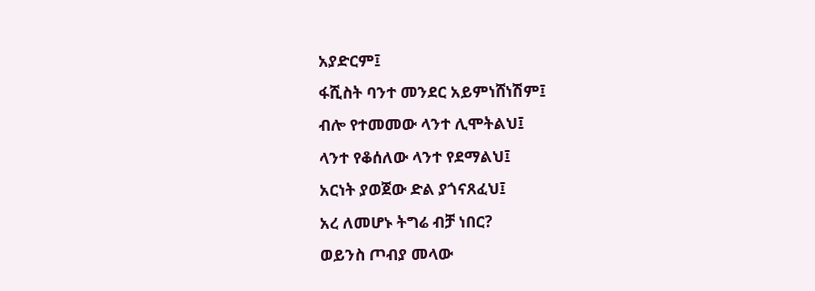አያድርም፤
ፋሺስት ባንተ መንደር አይምነሸነሽም፤
ብሎ የተመመው ላንተ ሊሞትልህ፤
ላንተ የቆሰለው ላንተ የደማልህ፤
አርነት ያወጀው ድል ያጎናጸፈህ፤
አረ ለመሆኑ ትግሬ ብቻ ነበር?
ወይንስ ጦብያ መላው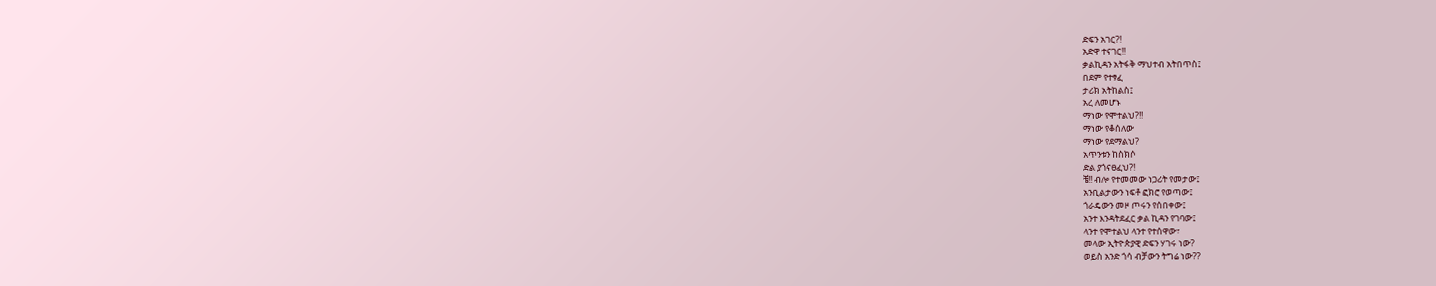ድፍን አገር?!
አድዋ ተናገር!!
ቃልኪዳን አትፋቅ ማህተብ አትበጥስ፤
በደም የተፃፈ
ታሪክ አትከልስ፤
አረ ለመሆኑ
ማነው የሞተልህ?!!
ማነው የቆሰለው
ማነው የደማልህ?
አጥንቱን ከስክሶ
ድል ያጎናፀፈህ?!
ቼ!! ብሎ የተመመው ነጋሪት የመታው፤
አንቢልታውን ነፍቶ ፎክሮ የወጣው፤
ጎራዴውን መዞ ጦሩን የሰበቀው፤
አንተ እንዳትደፈር ቃል ኪዳን የገባው፤
ላንተ የሞተልህ ላንተ የተሰዋው፣
መላው ኢትዮጵያዊ ድፍን ሃገሩ ነው?
ወይስ አንድ ጎሳ ብቻውን ትግሬ ነው??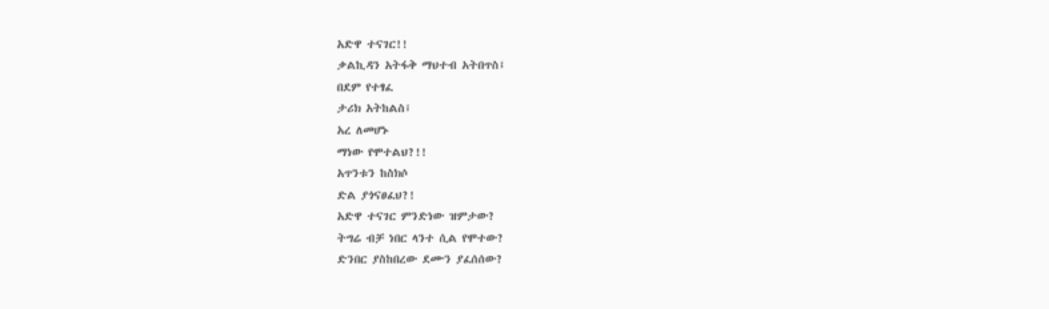አድዋ ተናገር!!
ቃልኪዳን አትፋቅ ማህተብ አትበጥስ፤
በደም የተፃፈ
ታሪክ አትከልስ፤
አረ ለመሆኑ
ማነው የሞተልህ?!!
አጥንቱን ከስክሶ
ድል ያጎናፀፈህ?!
አድዋ ተናገር ምንድነው ዝምታው?
ትግሬ ብቻ ነበር ላንተ ሲል የሞተው?
ድንበር ያስከበረው ደሙን ያፈሰሰው?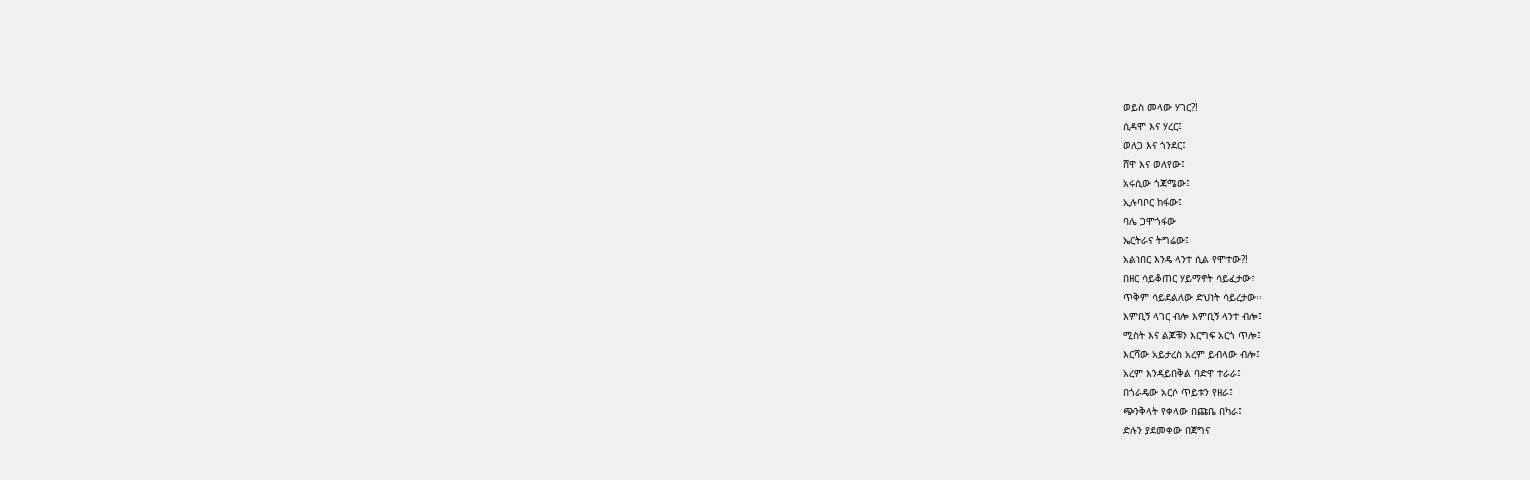ወይስ መላው ሃገር?!
ሲዳሞ እና ሃረር፤
ወለጋ እና ጎንደር፤
ሸዋ እና ወለየው፤
አሩሲው ጎጃሜው፤
ኢሉባቦር ከፋው፤
ባሌ ጋሞጎፋው
ኤርትራና ትግሬው፤
አልነበር እንዴ ላንተ ሲል የሞተው?!
በዘር ሳይቆጠር ሃይማኖት ሳይፈታው፣
ጥቅም ሳይደልለው ድህነት ሳይረታው፡፡
እምቢኝ ላገር ብሎ እምቢኝ ላንተ ብሎ፤
ሚስት እና ልጆቹን እርግፍ አርጎ ጥሎ፤
እርሻው አይታረስ አረም ይብላው ብሎ፤
አረም እንዳይበቅል ባድዋ ተራራ፤
በጎራዴው አርሶ ጥይቱን የዘራ፤
ጭንቅላት የቀላው በጩቤ በካራ፤
ድሉን ያደመቀው በጀግና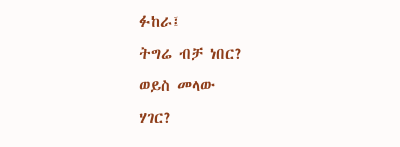ፉከራ፤
ትግሬ ብቻ ነበር?
ወይስ መላው
ሃገር?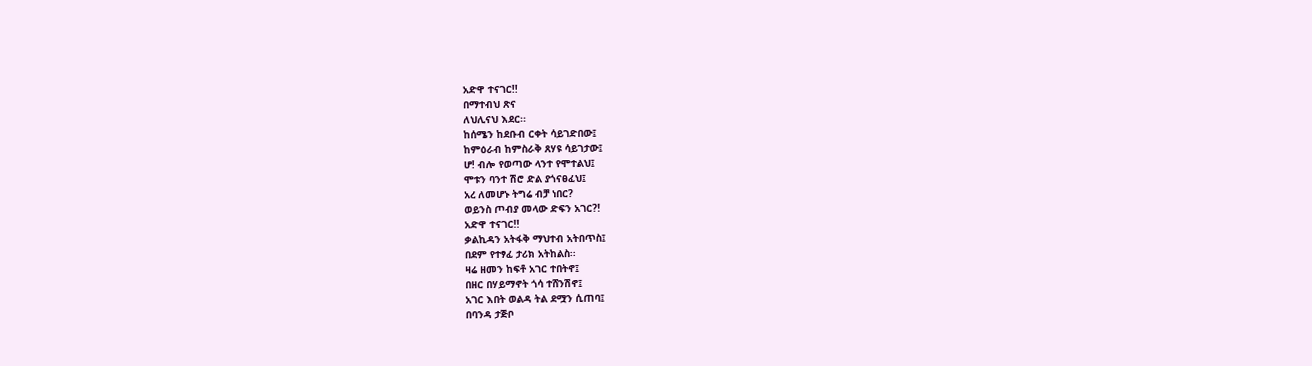አድዋ ተናገር!!
በማተብህ ጽና
ለህሊናህ እደር፡፡
ከሰሜን ከደቡብ ርቀት ሳይገድበው፤
ከምዕራብ ከምስራቅ ጸሃዩ ሳይገታው፤
ሆ! ብሎ የወጣው ላንተ የሞተልህ፤
ሞቱን ባንተ ሽሮ ድል ያጎናፀፈህ፤
አረ ለመሆኑ ትግሬ ብቻ ነበር?
ወይንስ ጦብያ መላው ድፍን አገር?!
አድዋ ተናገር!!
ቃልኪዳን አትፋቅ ማህተብ አትበጥስ፤
በደም የተፃፈ ታሪክ አትከልስ፡፡
ዛሬ ዘመን ከፍቶ አገር ተበትኖ፤
በዘር በሃይማኖት ጎሳ ተሸንሽኖ፤
አገር እበት ወልዳ ትል ደሟን ሲጠባ፤
በባንዳ ታጅቦ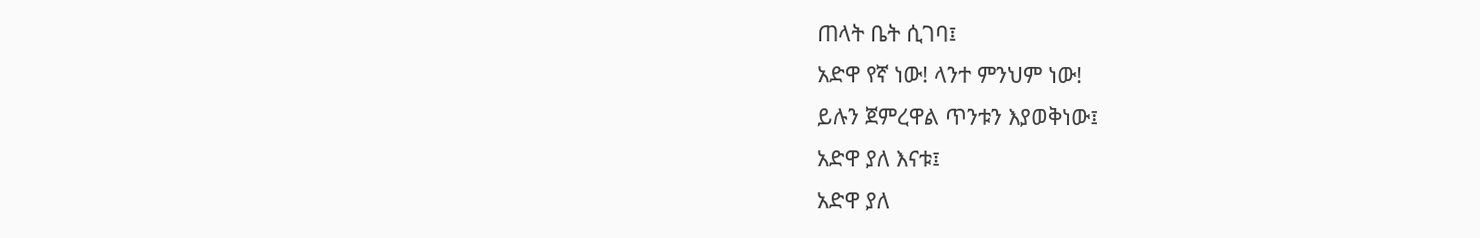ጠላት ቤት ሲገባ፤
አድዋ የኛ ነው! ላንተ ምንህም ነው!
ይሉን ጀምረዋል ጥንቱን እያወቅነው፤
አድዋ ያለ እናቱ፤
አድዋ ያለ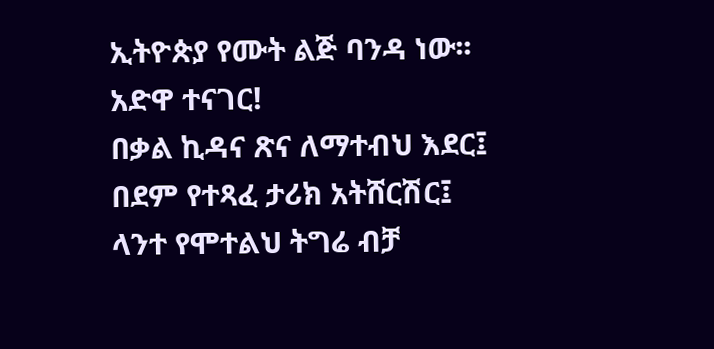ኢትዮጵያ የሙት ልጅ ባንዳ ነው፡፡
አድዋ ተናገር!
በቃል ኪዳና ጽና ለማተብህ እደር፤
በደም የተጻፈ ታሪክ አትሸርሽር፤
ላንተ የሞተልህ ትግሬ ብቻ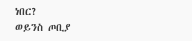ነበር?
ወይንስ ጦቢያ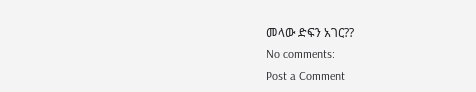መላው ድፍን አገር??
No comments:
Post a Comment